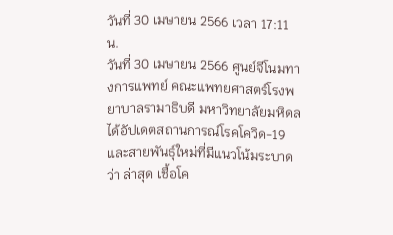วันที่ 30 เมษายน 2566 เวลา 17:11 น.
วันที่ 30 เมษายน 2566 ศูนย์จีโนมทางการแพทย์ คณะแพทยศาสตร์โรงพยาบาลรามาธิบดี มหาวิทยาลัยมหิดล ได้อัปเดตสถานการณ์โรคโควิด-19 และสายพันธุ์ใหม่ที่มีแนวโน้มระบาด ว่า ล่าสุด เชื้อโค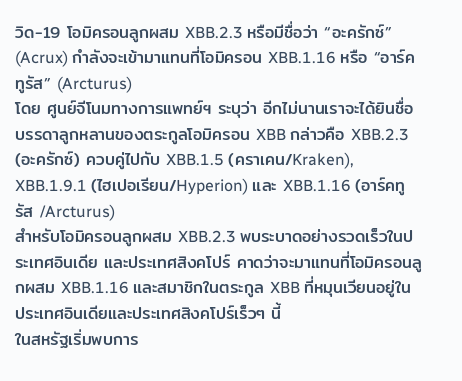วิด-19 โอมิครอนลูกผสม XBB.2.3 หรือมีชื่อว่า “อะครักซ์” (Acrux) กำลังจะเข้ามาแทนที่โอมิครอน XBB.1.16 หรือ “อาร์คทูรัส” (Arcturus)
โดย ศูนย์จีโนมทางการแพทย์ฯ ระบุว่า อีกไม่นานเราจะได้ยินชื่อบรรดาลูกหลานของตระกูลโอมิครอน XBB กล่าวคือ XBB.2.3 (อะครักซ์) ควบคู่ไปกับ XBB.1.5 (คราเคน/Kraken), XBB.1.9.1 (ไฮเปอเรียน/Hyperion) และ XBB.1.16 (อาร์คทูรัส /Arcturus)
สำหรับโอมิครอนลูกผสม XBB.2.3 พบระบาดอย่างรวดเร็วในประเทศอินเดีย และประเทศสิงคโปร์ คาดว่าจะมาแทนที่โอมิครอนลูกผสม XBB.1.16 และสมาชิกในตระกูล XBB ที่หมุนเวียนอยู่ในประเทศอินเดียและประเทศสิงคโปร์เร็วๆ นี้
ในสหรัฐเริ่มพบการ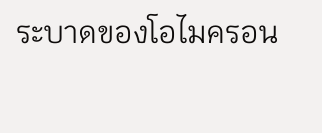ระบาดของโอไมครอน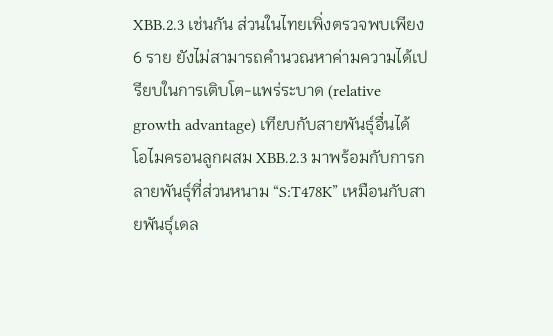XBB.2.3 เช่นกัน ส่วนในไทยเพิ่งตรวจพบเพียง 6 ราย ยังไม่สามารถคำนวณหาค่ามความได้เปรียบในการเติบโต-แพร่ระบาด (relative growth advantage) เทียบกับสายพันธุ์อื่นได้
โอไมครอนลูกผสม XBB.2.3 มาพร้อมกับการกลายพันธุ์ที่ส่วนหนาม “S:T478K” เหมือนกับสายพันธุ์เดล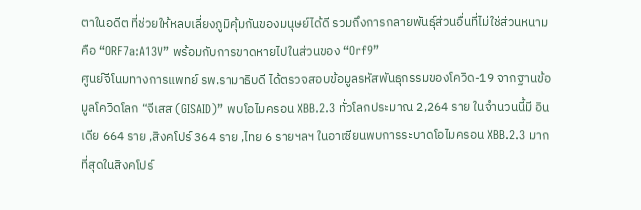ตาในอดีต ที่ช่วยให้หลบเลี่ยงภูมิคุ้มกันของมนุษย์ได้ดี รวมถึงการกลายพันธุ์ส่วนอื่นที่ไม่ใช่ส่วนหนามคือ “ORF7a:A13V” พร้อมกับการขาดหายไปในส่วนของ “Orf9”
ศูนย์จีโนมทางการแพทย์ รพ.รามาธิบดี ได้ตรวจสอบข้อมูลรหัสพันธุกรรมของโควิด-19 จากฐานข้อมูลโควิดโลก “จีเสส (GISAID)” พบโอไมครอน XBB.2.3 ทั่วโลกประมาณ 2,264 ราย ในจำนวนนี้มี อินเดีย 664 ราย ,สิงคโปร์ 364 ราย ,ไทย 6 รายฯลฯ ในอาเซียนพบการระบาดโอไมครอน XBB.2.3 มากที่สุดในสิงคโปร์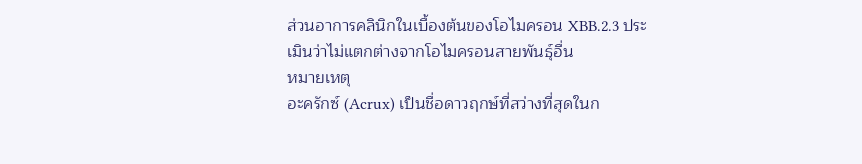ส่วนอาการคลินิกในเบื้องต้นของโอไมครอน XBB.2.3 ประเมินว่าไม่แตกต่างจากโอไมครอนสายพันธุ์อื่น
หมายเหตุ
อะครักซ์ (Acrux) เป็นชื่อดาวฤกษ์ที่สว่างที่สุดในก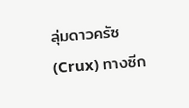ลุ่มดาวครัซ (Crux) ทางซีก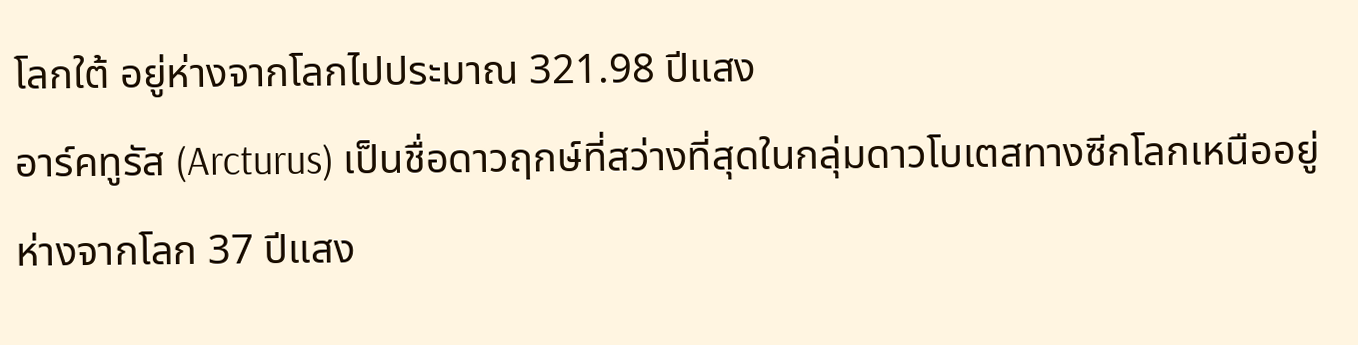โลกใต้ อยู่ห่างจากโลกไปประมาณ 321.98 ปีแสง
อาร์คทูรัส (Arcturus) เป็นชื่อดาวฤกษ์ที่สว่างที่สุดในกลุ่มดาวโบเตสทางซีกโลกเหนืออยู่ห่างจากโลก 37 ปีแสง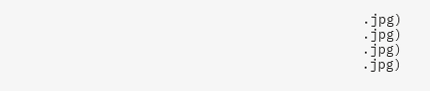.jpg)
.jpg)
.jpg)
.jpg)